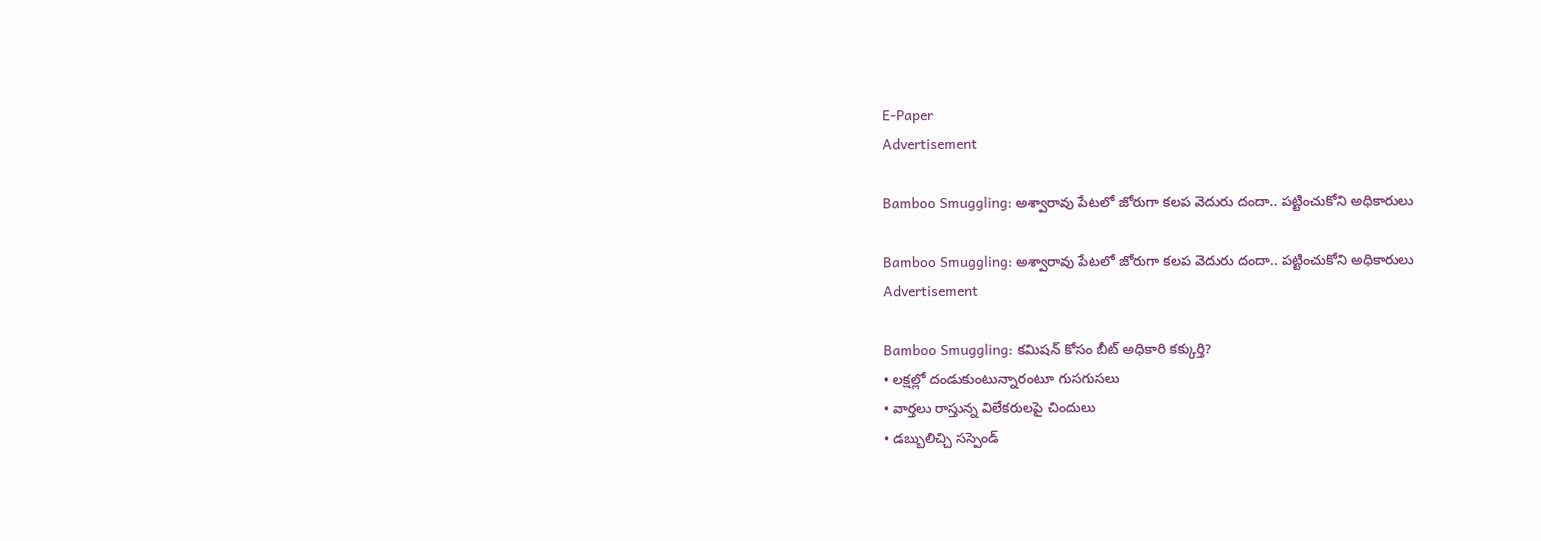E-Paper
Advertisement

Bamboo Smuggling: అశ్వారావు పేటలో జోరుగా కలప వెదురు దందా.. పట్టించుకోని అధికారులు

Bamboo Smuggling: అశ్వారావు పేటలో జోరుగా కలప వెదురు దందా.. పట్టించుకోని అధికారులు
Advertisement

Bamboo Smuggling: కమిషన్ కోసం బీట్ అధికారి కక్కుర్తి?
• లక్షల్లో దండుకుంటున్నారంటూ గుసగుసలు
• వార్తలు రాస్తున్న విలేకరులపై చిందులు
• డబ్బులిచ్చి సస్పెండ్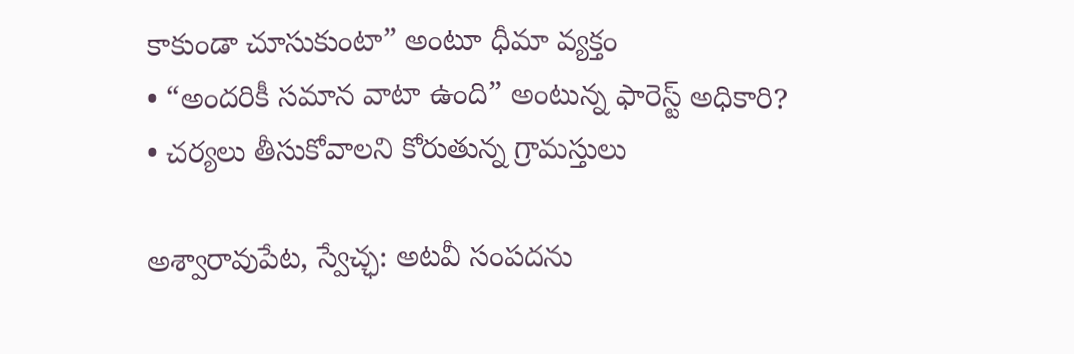కాకుండా చూసుకుంటా” అంటూ ధీమా వ్యక్తం
• “అందరికీ సమాన వాటా ఉంది” అంటున్న ఫారెస్ట్ అధికారి?
• చర్యలు తీసుకోవాలని కోరుతున్న గ్రామస్తులు

అశ్వారావుపేట, స్వేచ్ఛ: అటవీ సంపదను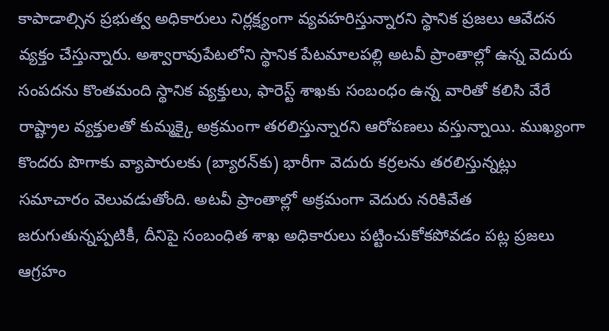కాపాడాల్సిన ప్రభుత్వ అధికారులు నిర్లక్ష్యంగా వ్యవహరిస్తున్నారని స్థానిక ప్రజలు ఆవేదన వ్యక్తం చేస్తున్నారు. అశ్వారావుపేటలోని స్థానిక పేటమాలపల్లి అటవీ ప్రాంతాల్లో ఉన్న వెదురు సంపదను కొంతమంది స్థానిక వ్యక్తులు, ఫారెస్ట్ శాఖకు సంబంధం ఉన్న వారితో కలిసి వేరే రాష్ట్రాల వ్యక్తులతో కుమ్మక్కై అక్రమంగా తరలిస్తున్నారని ఆరోపణలు వస్తున్నాయి. ముఖ్యంగా కొందరు పొగాకు వ్యాపారులకు (బ్యారన్‌కు) భారీగా వెదురు కర్రలను తరలిస్తున్నట్లు సమాచారం వెలువడుతోంది. అటవీ ప్రాంతాల్లో అక్రమంగా వెదురు నరికివేత జరుగుతున్నప్పటికీ, దీనిపై సంబంధిత శాఖ అధికారులు పట్టించుకోకపోవడం పట్ల ప్రజలు ఆగ్రహం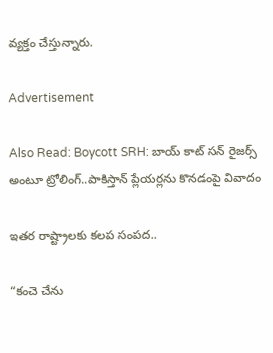వ్యక్తం చేస్తున్నారు.

Advertisement

Also Read: Boycott SRH: బాయ్ కాట్ స‌న్ రైజ‌ర్స్ అంటూ ట్రోలింగ్‌..పాకిస్తాన్ ప్లేయ‌ర్ల‌ను కొనడంపై వివాదం

ఇతర రాష్ట్రాలకు కలప సంపద..

“కంచె చేను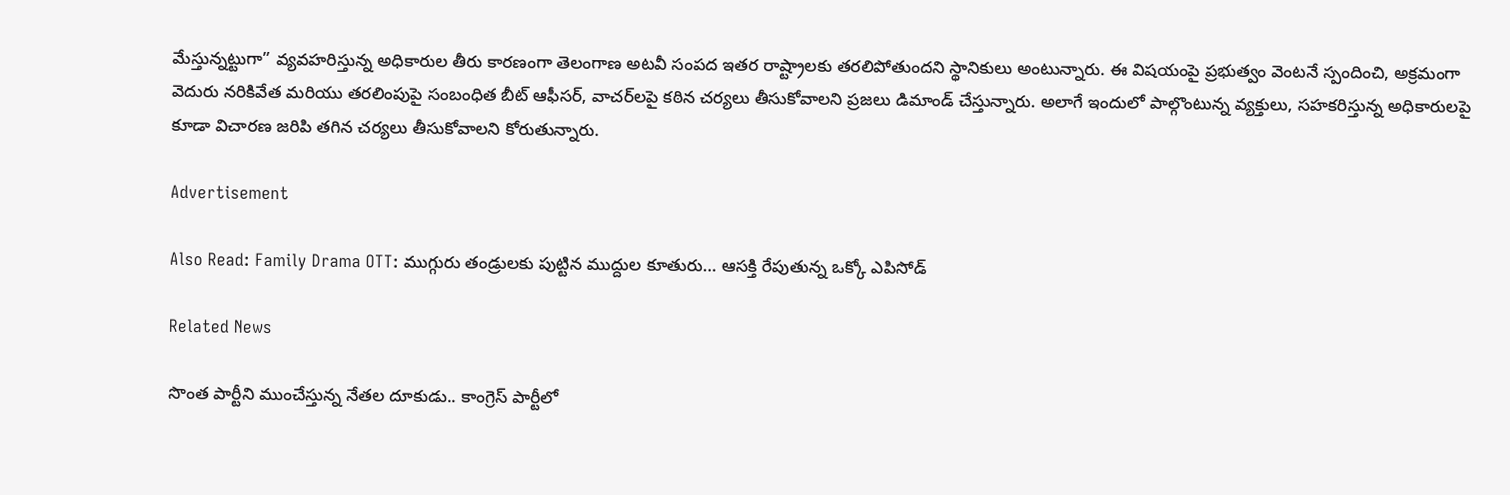మేస్తున్నట్టుగా” వ్యవహరిస్తున్న అధికారుల తీరు కారణంగా తెలంగాణ అటవీ సంపద ఇతర రాష్ట్రాలకు తరలిపోతుందని స్థానికులు అంటున్నారు. ఈ విషయంపై ప్రభుత్వం వెంటనే స్పందించి, అక్రమంగా వెదురు నరికివేత మరియు తరలింపుపై సంబంధిత బీట్ ఆఫీసర్, వాచర్‌లపై కఠిన చర్యలు తీసుకోవాలని ప్రజలు డిమాండ్ చేస్తున్నారు. అలాగే ఇందులో పాల్గొంటున్న వ్యక్తులు, సహకరిస్తున్న అధికారులపై కూడా విచారణ జరిపి తగిన చర్యలు తీసుకోవాలని కోరుతున్నారు.

Advertisement

Also Read: Family Drama OTT: ముగ్గురు తండ్రులకు పుట్టిన ముద్దుల కూతురు… ఆసక్తి రేపుతున్న ఒక్కో ఎపిసోడ్

Related News

సొంత పార్టీని ముంచేస్తున్న నేతల దూకుడు.. కాంగ్రెస్‌ పార్టీలో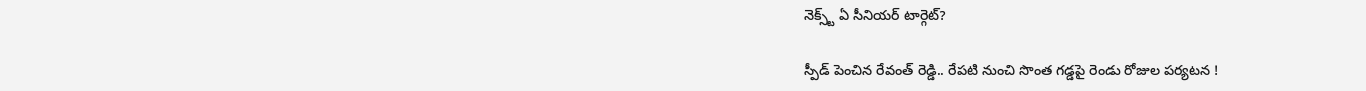నెక్స్ట్ ఏ సీనియర్ టార్గెట్?

స్పీడ్ పెంచిన రేవంత్ రెడ్డి.. రేపటి నుంచి సొంత గడ్డపై రెండు రోజుల పర్యటన !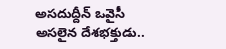అసదుద్దీన్ ఒవైసీ అసలైన దేశభక్తుడు..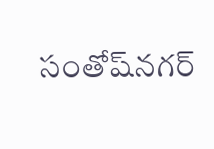సంతోష్‌నగర్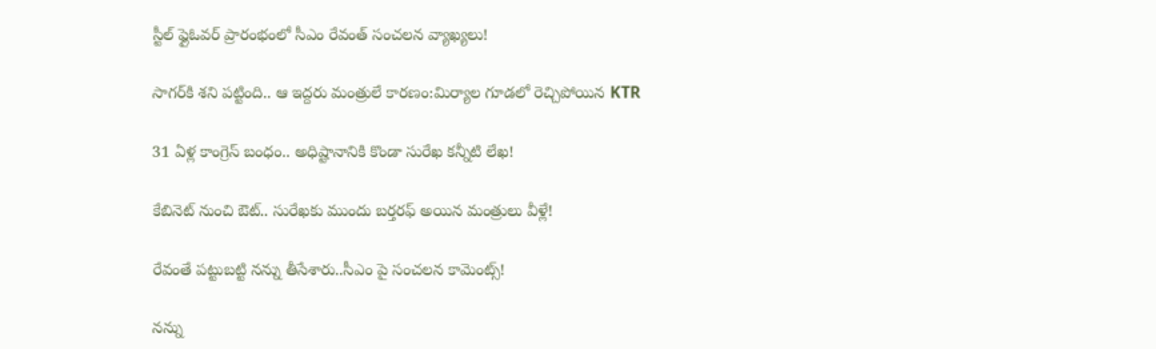స్టీల్ ఫ్లైఓవర్ ప్రారంభంలో సీఎం రేవంత్ సంచలన వ్యాఖ్యలు!

సాగర్‌కి శని పట్టింది.. ఆ ఇద్దరు మంత్రులే కారణం:మిర్యాల గూడలో రెచ్చిపోయిన KTR

31 ఏళ్ల కాంగ్రెస్ బంధం.. అధిష్టానానికి కొండా సురేఖ కన్నీటి లేఖ!

కేబినెట్ నుంచి ఔట్.. సురేఖకు ముందు బర్తరఫ్ అయిన మంత్రులు వీళ్లే!

రేవంతే పట్టుబట్టి నన్ను తీసేశారు..సీఎం పై సంచలన కామెంట్స్!

నన్ను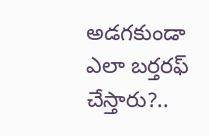అడగకుండా ఎలా బర్తరఫ్ చేస్తారు?..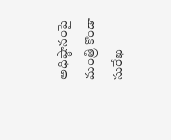అధిష్ఠానంపై మంత్రి కొండా సురేఖ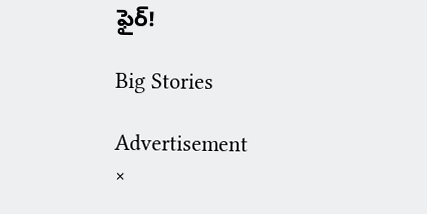ఫైర్!

Big Stories

Advertisement
×